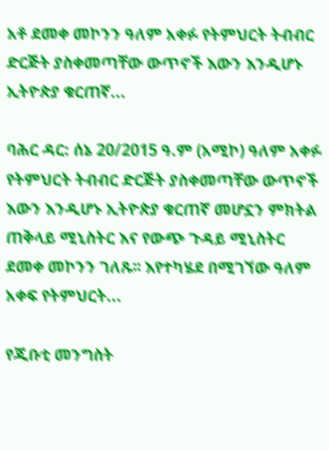አቶ ደመቀ መኮንን ዓለም አቀፉ የትምህርት ትብብር ድርጅት ያስቀመጣቸው ውጥኖች እውን እንዲሆኑ ኢትዮጵያ ቁርጠኛ...

ባሕር ዳር: ሰኔ 20/2015 ዓ.ም (አሚኮ) ዓለም አቀፉ የትምህርት ትብብር ድርጅት ያስቀመጣቸው ውጥኖች እውን እንዲሆኑ ኢትዮጵያ ቁርጠኛ መሆኗን ምክትል ጠቅላይ ሚኒስትር እና የውጭ ጉዳይ ሚኒስትር ደመቀ መኮንን ገለጹ፡፡ እየተካሄደ በሚገኘው ዓለም አቀፍ የትምህርት...

የጂቡቲ መንግስት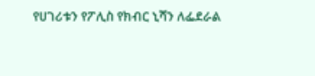የሀገሪቱን የፖሊስ የክብር ኒሻን ለፌደራል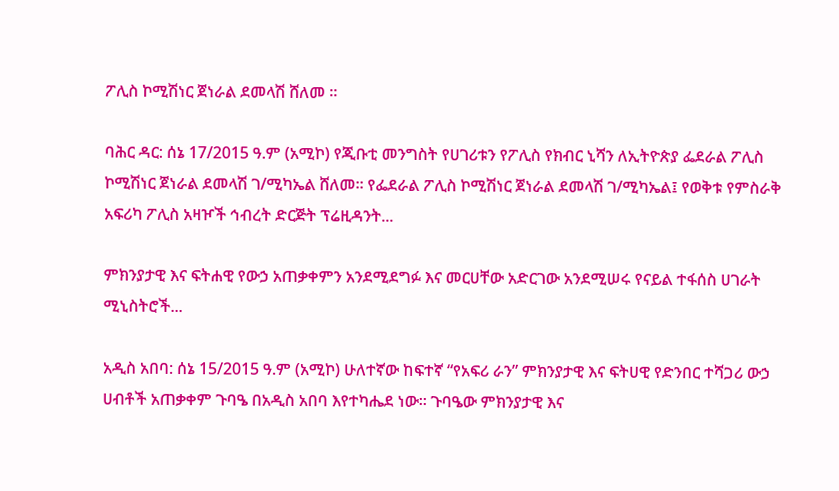ፖሊስ ኮሚሽነር ጀነራል ደመላሽ ሸለመ ።

ባሕር ዳር: ሰኔ 17/2015 ዓ.ም (አሚኮ) የጂቡቲ መንግስት የሀገሪቱን የፖሊስ የክብር ኒሻን ለኢትዮጵያ ፌደራል ፖሊስ ኮሚሽነር ጀነራል ደመላሽ ገ/ሚካኤል ሸለመ። የፌደራል ፖሊስ ኮሚሽነር ጀነራል ደመላሽ ገ/ሚካኤል፤ የወቅቱ የምስራቅ አፍሪካ ፖሊስ አዛዦች ኅብረት ድርጅት ፕሬዚዳንት...

ምክንያታዊ እና ፍትሐዊ የውኃ አጠቃቀምን አንደሚደግፉ እና መርሀቸው አድርገው አንደሚሠሩ የናይል ተፋሰስ ሀገራት ሚኒስትሮች...

አዲስ አበባ: ሰኔ 15/2015 ዓ.ም (አሚኮ) ሁለተኛው ከፍተኛ “የአፍሪ ራን” ምክንያታዊ እና ፍትሀዊ የድንበር ተሻጋሪ ውኃ ሀብቶች አጠቃቀም ጉባዔ በአዲስ አበባ እየተካሔደ ነው። ጉባዔው ምክንያታዊ እና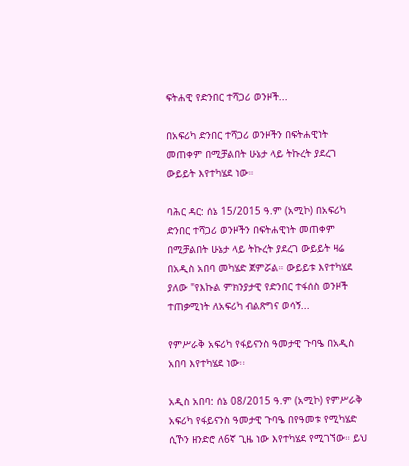ፍትሐዊ የድንበር ተሻጋሪ ወንዞች...

በአፍሪካ ድንበር ተሻጋሪ ወንዞችን በፍትሐዊነት መጠቀም በሚቻልበት ሁኔታ ላይ ትኩረት ያደረገ ውይይት እየተካሄደ ነው።

ባሕር ዳር: ሰኔ 15/2015 ዓ.ም (አሚኮ) በአፍሪካ ድንበር ተሻጋሪ ወንዞችን በፍትሐዊነት መጠቀም በሚቻልበት ሁኔታ ላይ ትኩረት ያደረገ ውይይት ዛሬ በአዲስ አበባ መካሄድ ጀምሯል። ውይይቱ እየተካሄደ ያለው "የእኩል ምክንያታዊ የድንበር ተፋሰስ ወንዞች ተጠቃሚነት ለአፍሪካ ብልጽግና ወሳኝ...

የምሥራቅ አፍሪካ የፋይናንስ ዓመታዊ ጉባዔ በአዲስ አበባ እየተካሄደ ነው፡፡

አዲስ አበባ: ሰኔ 08/2015 ዓ.ም (አሚኮ) የምሥራቅ አፍሪካ የፋይናንስ ዓመታዊ ጉባዔ በየዓመቱ የሚካሄድ ሲኾን ዘንድሮ ለ6ኛ ጊዜ ነው እየተካሄደ የሚገኘው። ይህ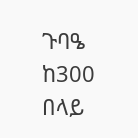ጉባዔ ከ300 በላይ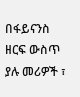በፋይናንስ ዘርፍ ውስጥ ያሉ መሪዎች ፣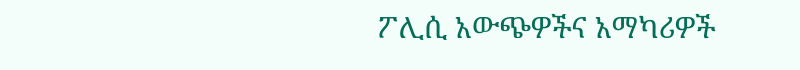ፖሊሲ አውጭዎችና አማካሪዎች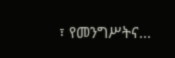፣ የመንግሥትና...